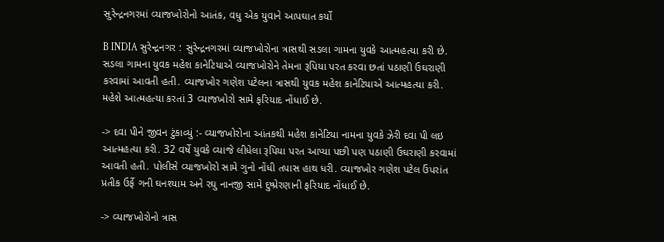સુરેન્દ્રનગરમાં વ્યાજખોરોનો આતંક, વધુ એક યુવાને આપઘાત કર્યો

B INDIA સુરેન્દ્રનગર : સુરેન્દ્રનગરમાં વ્યાજખોરોના ત્રાસથી સડલા ગામના યુવકે આત્મહત્યા કરી છે. સડલા ગામના યુવક મહેશ કાનેટિયાએ વ્યાજખોરોને તેમના રૂપિયા પરત કરવા છતાં પઠાણી ઉઘરાણી કરવામાં આવતી હતી. વ્યાજખોર ગણેશ પટેલના ત્રાસથી યુવક મહેશ કાનેટિયાએ આત્મહત્યા કરી. મહેશે આત્મહત્યા કરતાં 3 વ્યાજખોરો સામે ફરિયાદ નોંધાઈ છે.

-> દવા પીને જીવન ટુંકાવ્યું :- વ્યાજખોરોના આંતકથી મહેશ કાનેટિયા નામના યુવકે ઝેરી દવા પી લઇ આત્મહત્યા કરી. 32 વર્ષે યુવકે વ્યાજે લીધેલા રૂપિયા પરત આપ્યા પછી પણ પઠાણી ઉઘરાણી કરવામાં આવતી હતી. પોલીસે વ્યાજખોરો સામે ગુનો નોંધી તપાસ હાથ ધરી. વ્યાજખોર ગણેશ પટેલ ઉંપરાંત પ્રતીક ઉર્ફે ગની ઘનશ્યામ અને રઘુ નાનજી સામે દુષ્પ્રેરણાની ફરિયાદ નોંધાઈ છે.

-> વ્યાજખોરોનો ત્રાસ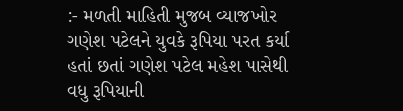:- મળતી માહિતી મુજબ વ્યાજખોર ગણેશ પટેલને યુવકે રૂપિયા પરત કર્યા હતાં છતાં ગણેશ પટેલ મહેશ પાસેથી વધુ રૂપિયાની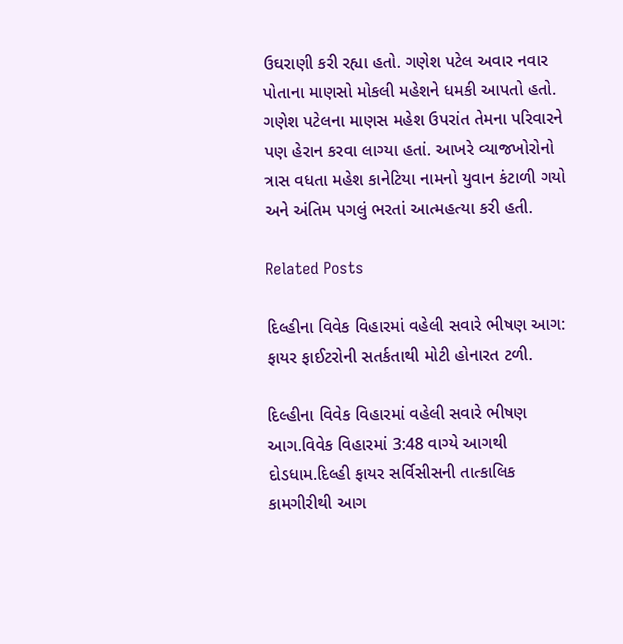ઉઘરાણી કરી રહ્યા હતો. ગણેશ પટેલ અવાર નવાર પોતાના માણસો મોકલી મહેશને ધમકી આપતો હતો. ગણેશ પટેલના માણસ મહેશ ઉપરાંત તેમના પરિવારને પણ હેરાન કરવા લાગ્યા હતાં. આખરે વ્યાજખોરોનો ત્રાસ વધતા મહેશ કાનેટિયા નામનો યુવાન કંટાળી ગયો અને અંતિમ પગલું ભરતાં આત્મહત્યા કરી હતી.

Related Posts

દિલ્હીના વિવેક વિહારમાં વહેલી સવારે ભીષણ આગ: ફાયર ફાઈટરોની સતર્કતાથી મોટી હોનારત ટળી.

દિલ્હીના વિવેક વિહારમાં વહેલી સવારે ભીષણ આગ.વિવેક વિહારમાં 3:48 વાગ્યે આગથી દોડધામ.દિલ્હી ફાયર સર્વિસીસની તાત્કાલિક કામગીરીથી આગ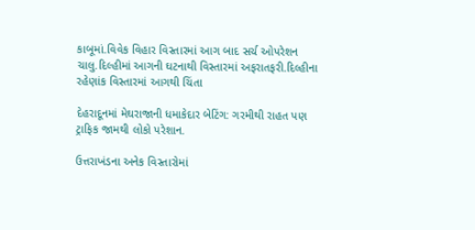કાબૂમાં.વિવેક વિહાર વિસ્તારમાં આગ બાદ સર્ચ ઓપરેશન ચાલુ.દિલ્હીમાં આગની ઘટનાથી વિસ્તારમાં અફરાતફરી.દિલ્હીના રહેણાંક વિસ્તારમાં આગથી ચિંતા

દેહરાદૂનમાં મેઘરાજાની ધમાકેદાર બેટિંગ: ગરમીથી રાહત પણ ટ્રાફિક જામથી લોકો પરેશાન.

ઉત્તરાખંડના અનેક વિસ્તારોમાં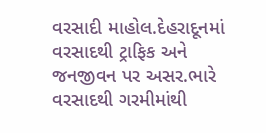વરસાદી માહોલ.દેહરાદૂનમાં વરસાદથી ટ્રાફિક અને જનજીવન પર અસર.ભારે વરસાદથી ગરમીમાંથી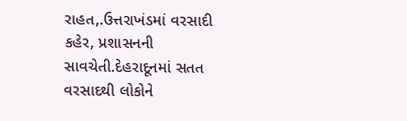રાહત,.ઉત્તરાખંડમાં વરસાદી કહેર, પ્રશાસનની સાવચેતી.દેહરાદૂનમાં સતત વરસાદથી લોકોને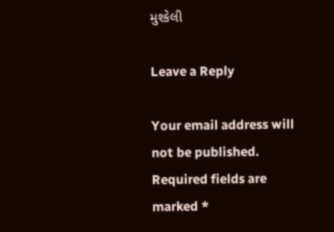મુશ્કેલી

Leave a Reply

Your email address will not be published. Required fields are marked *